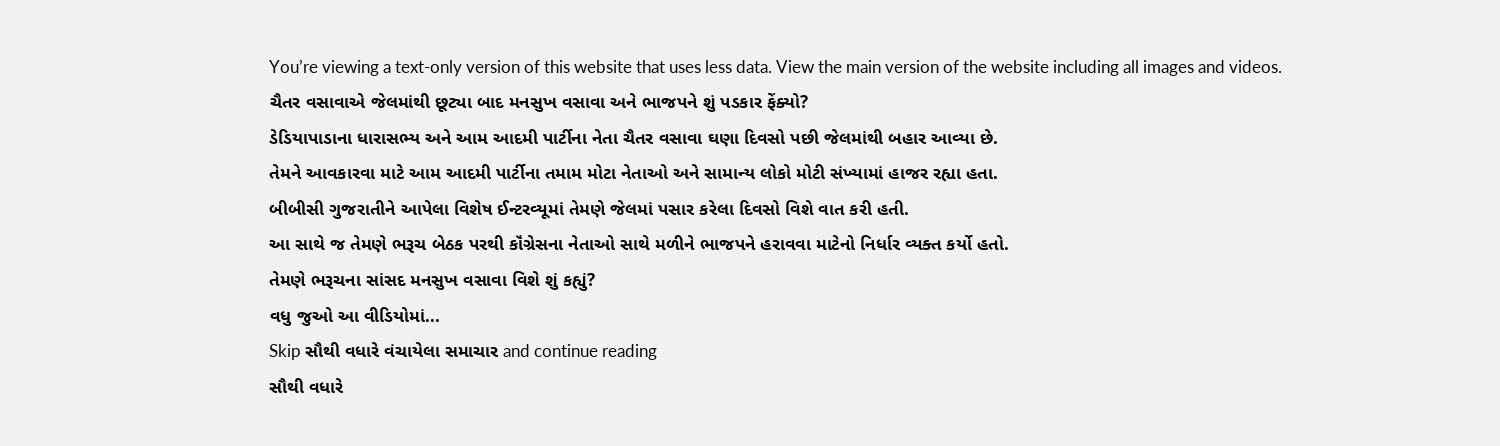You’re viewing a text-only version of this website that uses less data. View the main version of the website including all images and videos.
ચૈતર વસાવાએ જેલમાંથી છૂટ્યા બાદ મનસુખ વસાવા અને ભાજપને શું પડકાર ફેંક્યો?
ડેડિયાપાડાના ધારાસભ્ય અને આમ આદમી પાર્ટીના નેતા ચૈતર વસાવા ઘણા દિવસો પછી જેલમાંથી બહાર આવ્યા છે.
તેમને આવકારવા માટે આમ આદમી પાર્ટીના તમામ મોટા નેતાઓ અને સામાન્ય લોકો મોટી સંખ્યામાં હાજર રહ્યા હતા.
બીબીસી ગુજરાતીને આપેલા વિશેષ ઈન્ટરવ્યૂમાં તેમણે જેલમાં પસાર કરેલા દિવસો વિશે વાત કરી હતી.
આ સાથે જ તેમણે ભરૂચ બેઠક પરથી કૉંગ્રેસના નેતાઓ સાથે મળીને ભાજપને હરાવવા માટેનો નિર્ધાર વ્યક્ત કર્યો હતો.
તેમણે ભરૂચના સાંસદ મનસુખ વસાવા વિશે શું કહ્યું?
વધુ જુઓ આ વીડિયોમાં...
Skip સૌથી વધારે વંચાયેલા સમાચાર and continue reading
સૌથી વધારે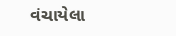વંચાયેલા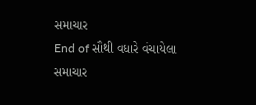સમાચાર
End of સૌથી વધારે વંચાયેલા સમાચાર